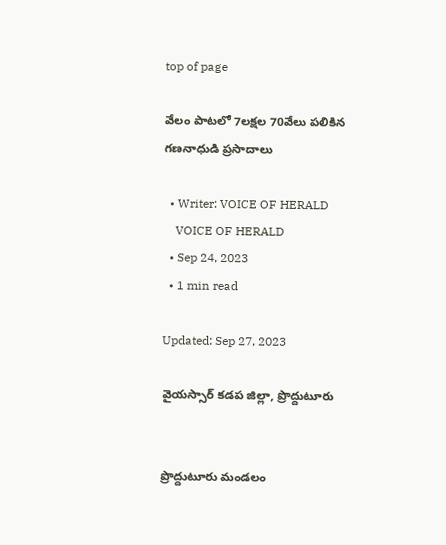top of page

వేలం పాటలో 7లక్షల 70వేలు పలికిన గణనాధుడి ప్రసాదాలు

  • Writer: VOICE OF HERALD
    VOICE OF HERALD
  • Sep 24, 2023
  • 1 min read

Updated: Sep 27, 2023

వైయస్సార్ కడప జిల్లా, ప్రొద్దుటూరు


ప్రొద్దుటూరు మండలం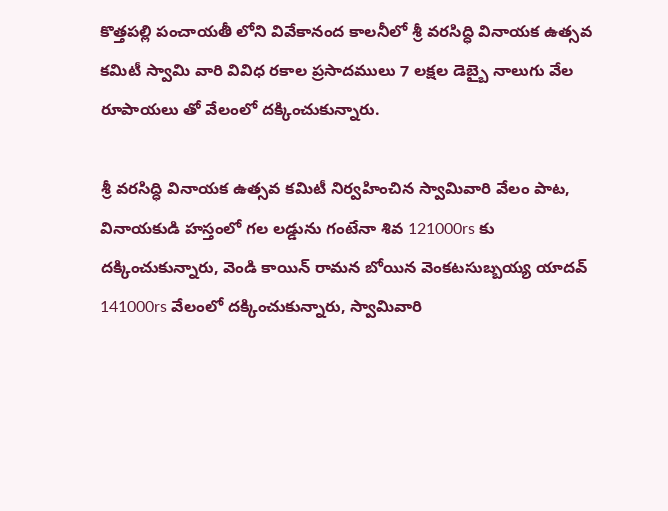కొత్తపల్లి పంచాయతీ లోని వివేకానంద కాలనీలో శ్రీ వరసిద్ధి వినాయక ఉత్సవ కమిటీ స్వామి వారి వివిధ రకాల ప్రసాదములు 7 లక్షల డెబ్బై నాలుగు వేల రూపాయలు తో వేలంలో దక్కించుకున్నారు.

శ్రీ వరసిద్ధి వినాయక ఉత్సవ కమిటీ నిర్వహించిన స్వామివారి వేలం పాట, వినాయకుడి హస్తంలో గల లడ్డును గంటేనా శివ 121000rs కు దక్కించుకున్నారు, వెండి కాయిన్ రామన బోయిన వెంకటసుబ్బయ్య యాదవ్ 141000rs వేలంలో దక్కించుకున్నారు, స్వామివారి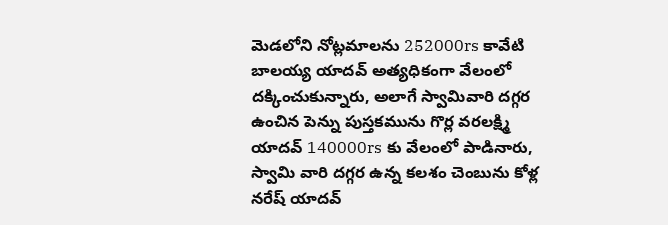మెడలోని నోట్లమాలను 252000rs కావేటి బాలయ్య యాదవ్ అత్యధికంగా వేలంలో దక్కించుకున్నారు, అలాగే స్వామివారి దగ్గర ఉంచిన పెన్ను పుస్తకమును గొర్ల వరలక్ష్మి యాదవ్ 140000rs కు వేలంలో పాడినారు, స్వామి వారి దగ్గర ఉన్న కలశం చెంబును కోళ్ల నరేష్ యాదవ్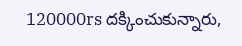120000rs దక్కించుకున్నారు,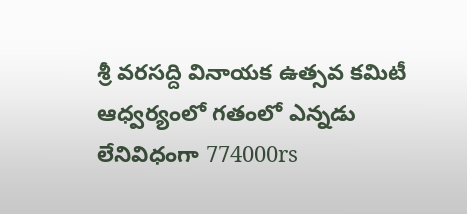శ్రీ వరసద్ది వినాయక ఉత్సవ కమిటీ ఆధ్వర్యంలో గతంలో ఎన్నడు లేనివిధంగా 774000rs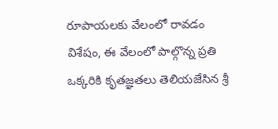రూపాయలకు వేలంలో రావడం విశేషం, ఈ వేలంలో పాల్గొన్న ప్రతి ఒక్కరికి కృతజ్ఞతలు తెలియజేసిన శ్రీ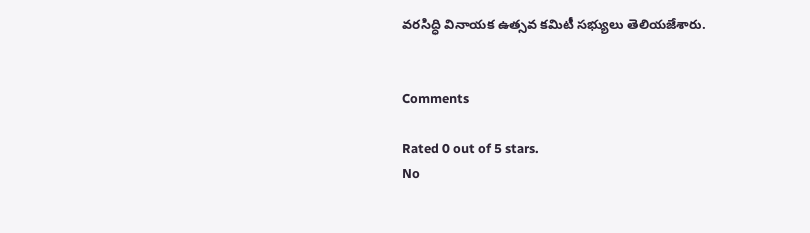వరసిద్ధి వినాయక ఉత్సవ కమిటీ సభ్యులు తెలియజేశారు.


Comments

Rated 0 out of 5 stars.
No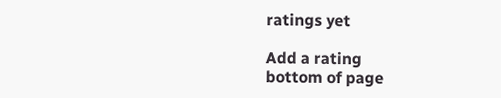ratings yet

Add a rating
bottom of page